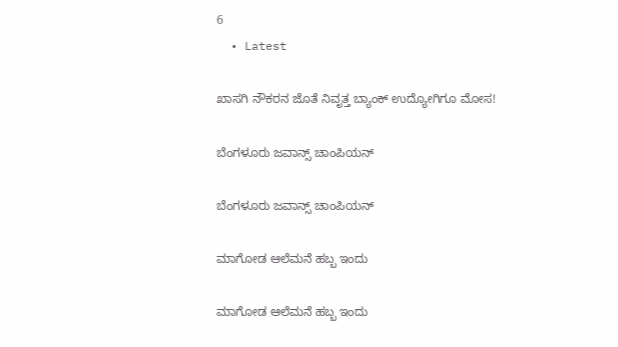6
  • Latest

ಖಾಸಗಿ ನೌಕರನ ಜೊತೆ ನಿವೃತ್ತ ಬ್ಯಾಂಕ್ ಉದ್ಯೋಗಿಗೂ ಮೋಸ!

ಬೆಂಗಳೂರು ಜವಾನ್ಸ್ ಚಾಂಪಿಯನ್

ಬೆಂಗಳೂರು ಜವಾನ್ಸ್ ಚಾಂಪಿಯನ್

ಮಾಗೋಡ ಆಲೆಮನೆ ಹಬ್ಬ ಇಂದು

ಮಾಗೋಡ ಆಲೆಮನೆ ಹಬ್ಬ ಇಂದು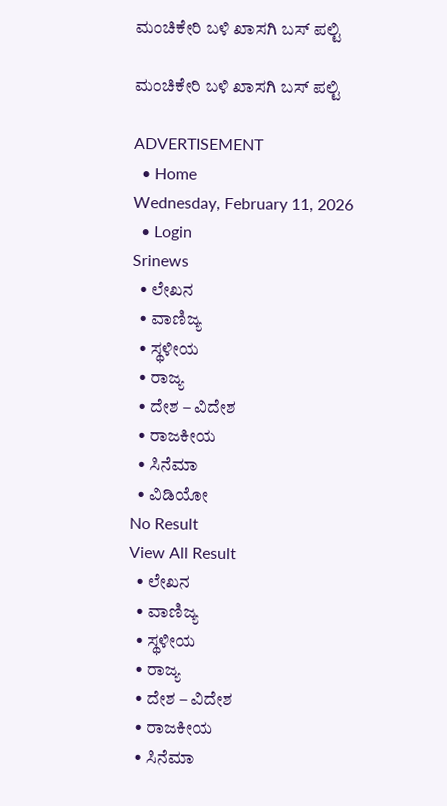ಮಂಚಿಕೇರಿ‌ ಬಳಿ ಖಾಸಗಿ ಬಸ್ ಪಲ್ಟಿ

ಮಂಚಿಕೇರಿ‌ ಬಳಿ ಖಾಸಗಿ ಬಸ್ ಪಲ್ಟಿ

ADVERTISEMENT
  • Home
Wednesday, February 11, 2026
  • Login
Srinews
  • ಲೇಖನ
  • ವಾಣಿಜ್ಯ
  • ಸ್ಥಳೀಯ
  • ರಾಜ್ಯ
  • ದೇಶ – ವಿದೇಶ
  • ರಾಜಕೀಯ
  • ಸಿನೆಮಾ
  • ವಿಡಿಯೋ
No Result
View All Result
  • ಲೇಖನ
  • ವಾಣಿಜ್ಯ
  • ಸ್ಥಳೀಯ
  • ರಾಜ್ಯ
  • ದೇಶ – ವಿದೇಶ
  • ರಾಜಕೀಯ
  • ಸಿನೆಮಾ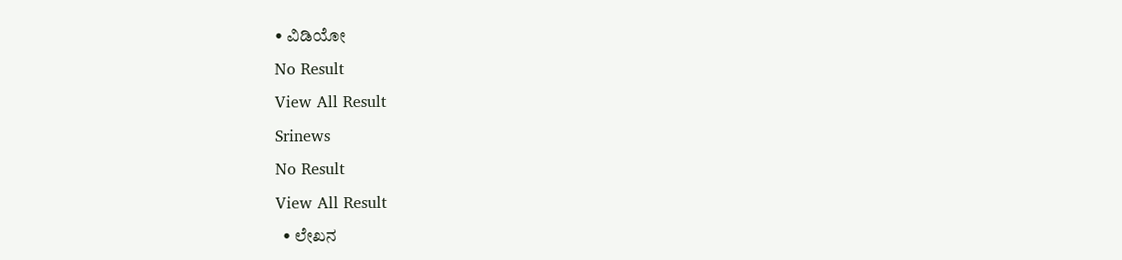• ವಿಡಿಯೋ
No Result
View All Result
Srinews
No Result
View All Result
  • ಲೇಖನ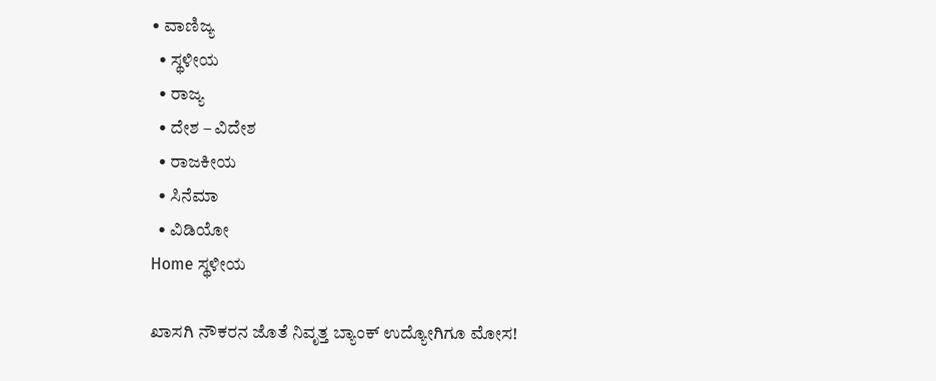• ವಾಣಿಜ್ಯ
  • ಸ್ಥಳೀಯ
  • ರಾಜ್ಯ
  • ದೇಶ – ವಿದೇಶ
  • ರಾಜಕೀಯ
  • ಸಿನೆಮಾ
  • ವಿಡಿಯೋ
Home ಸ್ಥಳೀಯ

ಖಾಸಗಿ ನೌಕರನ ಜೊತೆ ನಿವೃತ್ತ ಬ್ಯಾಂಕ್ ಉದ್ಯೋಗಿಗೂ ಮೋಸ!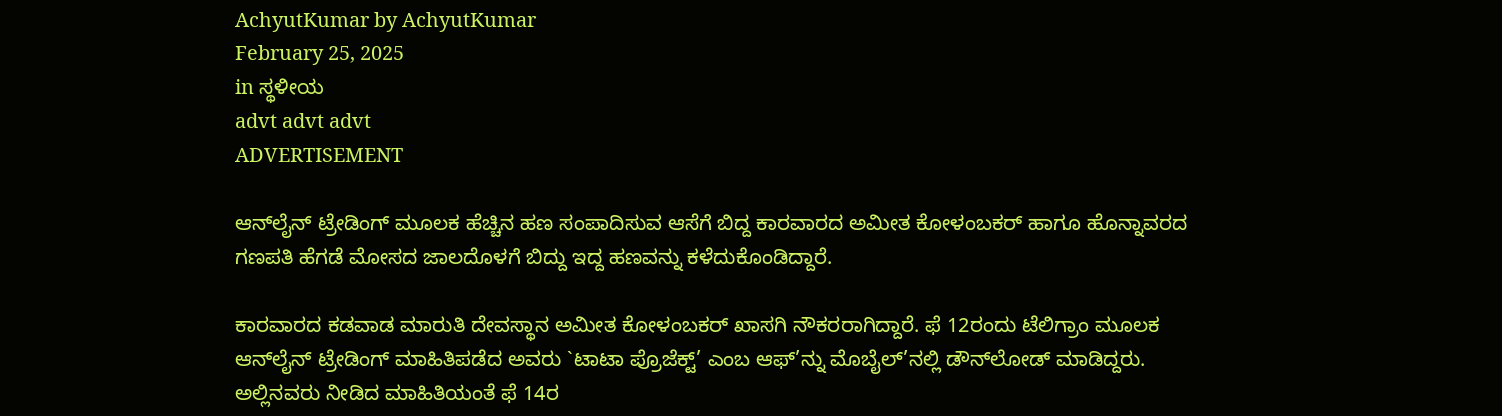AchyutKumar by AchyutKumar
February 25, 2025
in ಸ್ಥಳೀಯ
advt advt advt
ADVERTISEMENT

ಆನ್‌ಲೈನ್ ಟ್ರೇಡಿಂಗ್ ಮೂಲಕ ಹೆಚ್ಚಿನ ಹಣ ಸಂಪಾದಿಸುವ ಆಸೆಗೆ ಬಿದ್ದ ಕಾರವಾರದ ಅಮೀತ ಕೋಳಂಬಕರ್ ಹಾಗೂ ಹೊನ್ನಾವರದ ಗಣಪತಿ ಹೆಗಡೆ ಮೋಸದ ಜಾಲದೊಳಗೆ ಬಿದ್ದು ಇದ್ದ ಹಣವನ್ನು ಕಳೆದುಕೊಂಡಿದ್ದಾರೆ.

ಕಾರವಾರದ ಕಡವಾಡ ಮಾರುತಿ ದೇವಸ್ಥಾನ ಅಮೀತ ಕೋಳಂಬಕರ್ ಖಾಸಗಿ ನೌಕರರಾಗಿದ್ದಾರೆ. ಫೆ 12ರಂದು ಟೆಲಿಗ್ರಾಂ ಮೂಲಕ ಆನ್‌ಲೈನ್ ಟ್ರೇಡಿಂಗ್ ಮಾಹಿತಿಪಡೆದ ಅವರು `ಟಾಟಾ ಪ್ರೊಜೆಕ್ಟ್’ ಎಂಬ ಆಫ್’ನ್ನು ಮೊಬೈಲ್’ನಲ್ಲಿ ಡೌನ್‌ಲೋಡ್ ಮಾಡಿದ್ದರು. ಅಲ್ಲಿನವರು ನೀಡಿದ ಮಾಹಿತಿಯಂತೆ ಫೆ 14ರ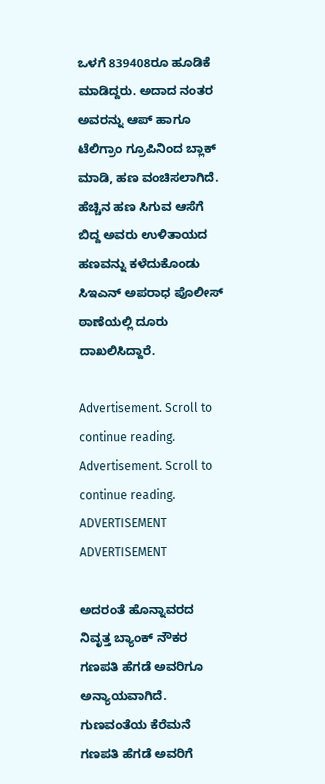ಒಳಗೆ 839408ರೂ ಹೂಡಿಕೆ ಮಾಡಿದ್ದರು. ಅದಾದ ನಂತರ ಅವರನ್ನು ಆಪ್ ಹಾಗೂ ಟೆಲಿಗ್ರಾಂ ಗ್ರೂಪಿನಿಂದ ಬ್ಲಾಕ್ ಮಾಡಿ, ಹಣ ವಂಚಿಸಲಾಗಿದೆ. ಹೆಚ್ಚಿನ ಹಣ ಸಿಗುವ ಆಸೆಗೆ ಬಿದ್ದ ಅವರು ಉಳಿತಾಯದ ಹಣವನ್ನು ಕಳೆದುಕೊಂಡು ಸಿಇಎನ್ ಅಪರಾಧ ಪೊಲೀಸ್ ಠಾಣೆಯಲ್ಲಿ ದೂರು ದಾಖಲಿಸಿದ್ದಾರೆ.

Advertisement. Scroll to continue reading.
Advertisement. Scroll to continue reading.
ADVERTISEMENT
ADVERTISEMENT

ಅದರಂತೆ ಹೊನ್ನಾವರದ ನಿವೃತ್ತ ಬ್ಯಾಂಕ್ ನೌಕರ ಗಣಪತಿ ಹೆಗಡೆ ಅವರಿಗೂ ಅನ್ಯಾಯವಾಗಿದೆ. ಗುಣವಂತೆಯ ಕೆರೆಮನೆ ಗಣಪತಿ ಹೆಗಡೆ ಅವರಿಗೆ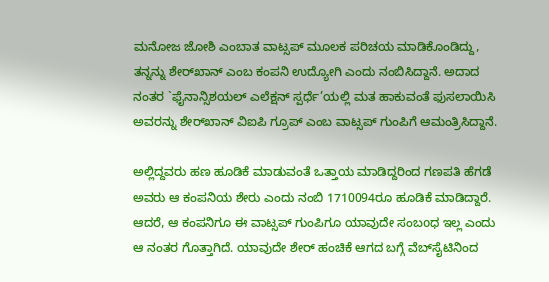ಮನೋಜ ಜೋಶಿ ಎಂಬಾತ ವಾಟ್ಸಪ್ ಮೂಲಕ ಪರಿಚಯ ಮಾಡಿಕೊಂಡಿದ್ದು, ತನ್ನನ್ನು ಶೇರ್‌ಖಾನ್ ಎಂಬ ಕಂಪನಿ ಉದ್ಯೋಗಿ ಎಂದು ನಂಬಿಸಿದ್ದಾನೆ. ಅದಾದ ನಂತರ `ಫೈನಾನ್ಸಿಶಯಲ್ ಎಲೆಕ್ಷನ್ ಸ್ಪರ್ಧೆ’ಯಲ್ಲಿ ಮತ ಹಾಕುವಂತೆ ಫುಸಲಾಯಿಸಿ ಅವರನ್ನು ಶೇರ್‌ಖಾನ್ ವಿಐಪಿ ಗ್ರೂಪ್ ಎಂಬ ವಾಟ್ಸಪ್ ಗುಂಪಿಗೆ ಆಮಂತ್ರಿಸಿದ್ದಾನೆ.

ಅಲ್ಲಿದ್ದವರು ಹಣ ಹೂಡಿಕೆ ಮಾಡುವಂತೆ ಒತ್ತಾಯ ಮಾಡಿದ್ದರಿಂದ ಗಣಪತಿ ಹೆಗಡೆ ಅವರು ಆ ಕಂಪನಿಯ ಶೇರು ಎಂದು ನಂಬಿ 1710094ರೂ ಹೂಡಿಕೆ ಮಾಡಿದ್ದಾರೆ. ಆದರೆ, ಆ ಕಂಪನಿಗೂ ಈ ವಾಟ್ಸಪ್ ಗುಂಪಿಗೂ ಯಾವುದೇ ಸಂಬoಧ ಇಲ್ಲ ಎಂದು ಆ ನಂತರ ಗೊತ್ತಾಗಿದೆ. ಯಾವುದೇ ಶೇರ್ ಹಂಚಿಕೆ ಆಗದ ಬಗ್ಗೆ ವೆಬ್‌ಸೈಟಿನಿಂದ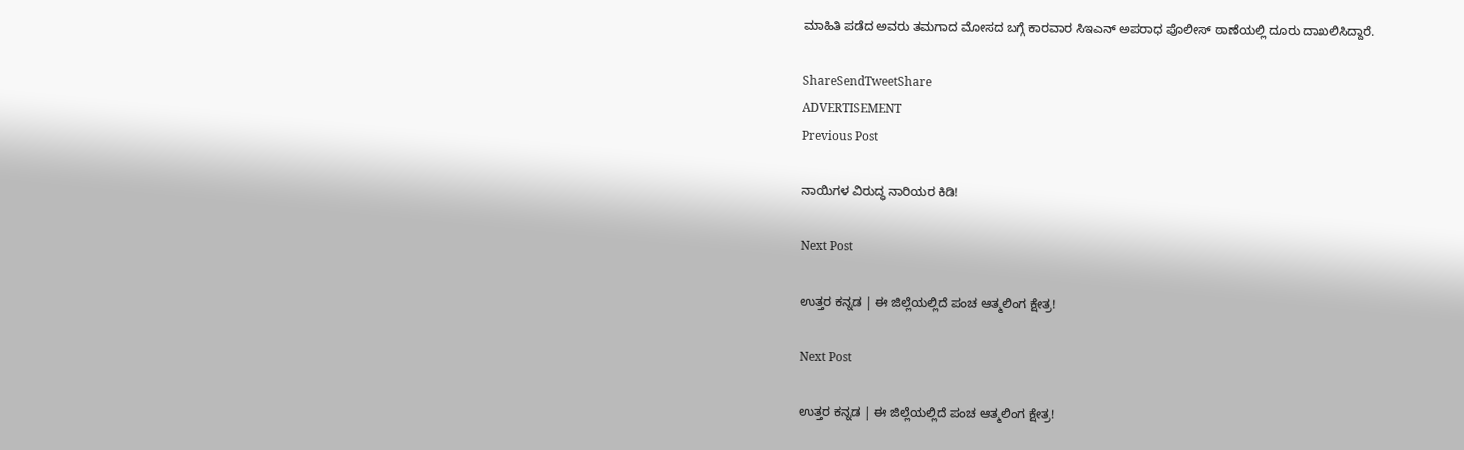ಮಾಹಿತಿ ಪಡೆದ ಅವರು ತಮಗಾದ ಮೋಸದ ಬಗ್ಗೆ ಕಾರವಾರ ಸಿಇಎನ್ ಅಪರಾಧ ಪೊಲೀಸ್ ಠಾಣೆಯಲ್ಲಿ ದೂರು ದಾಖಲಿಸಿದ್ದಾರೆ.

ShareSendTweetShare
ADVERTISEMENT
Previous Post

ನಾಯಿಗಳ ವಿರುದ್ಧ ನಾರಿಯರ ಕಿಡಿ!

Next Post

ಉತ್ತರ ಕನ್ನಡ | ಈ ಜಿಲ್ಲೆಯಲ್ಲಿದೆ ಪಂಚ ಆತ್ಮಲಿಂಗ ಕ್ಷೇತ್ರ!

Next Post

ಉತ್ತರ ಕನ್ನಡ | ಈ ಜಿಲ್ಲೆಯಲ್ಲಿದೆ ಪಂಚ ಆತ್ಮಲಿಂಗ ಕ್ಷೇತ್ರ!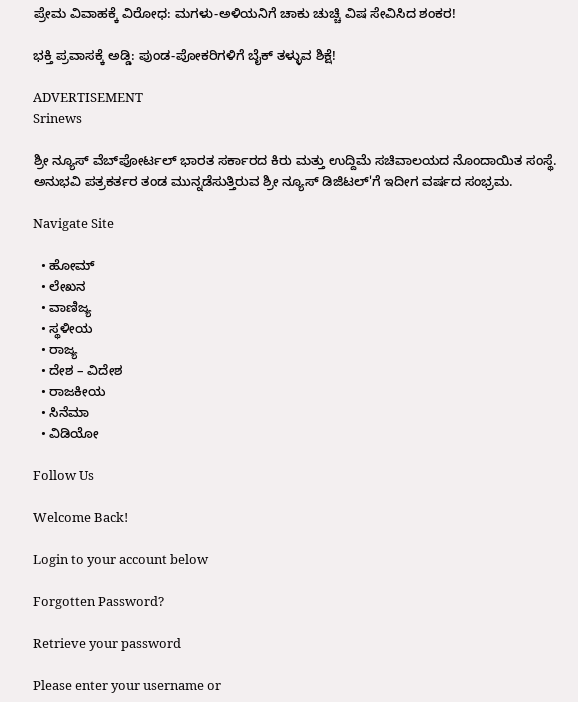ಪ್ರೇಮ ವಿವಾಹಕ್ಕೆ ವಿರೋಧ: ಮಗಳು-ಅಳಿಯನಿಗೆ ಚಾಕು ಚುಚ್ಚಿ ವಿಷ ಸೇವಿಸಿದ ಶಂಕರ!

ಭಕ್ತಿ ಪ್ರವಾಸಕ್ಕೆ ಅಡ್ಡಿ: ಪುಂಡ-ಪೋಕರಿಗಳಿಗೆ ಬೈಕ್ ತಳ್ಳುವ ಶಿಕ್ಷೆ!

ADVERTISEMENT
Srinews

ಶ್ರೀ ನ್ಯೂಸ್ ವೆಬ್‌ಪೋರ್ಟಲ್ ಭಾರತ ಸರ್ಕಾರದ ಕಿರು ಮತ್ತು ಉದ್ದಿಮೆ ಸಚಿವಾಲಯದ ನೊಂದಾಯಿತ ಸಂಸ್ಥೆ. ಅನುಭವಿ ಪತ್ರಕರ್ತರ ತಂಡ ಮುನ್ನಡೆಸುತ್ತಿರುವ ಶ್ರೀ ನ್ಯೂಸ್ ಡಿಜಿಟಲ್'ಗೆ ಇದೀಗ ವರ್ಷದ ಸಂಭ್ರಮ.

Navigate Site

  • ಹೋಮ್
  • ಲೇಖನ
  • ವಾಣಿಜ್ಯ
  • ಸ್ಥಳೀಯ
  • ರಾಜ್ಯ
  • ದೇಶ – ವಿದೇಶ
  • ರಾಜಕೀಯ
  • ಸಿನೆಮಾ
  • ವಿಡಿಯೋ

Follow Us

Welcome Back!

Login to your account below

Forgotten Password?

Retrieve your password

Please enter your username or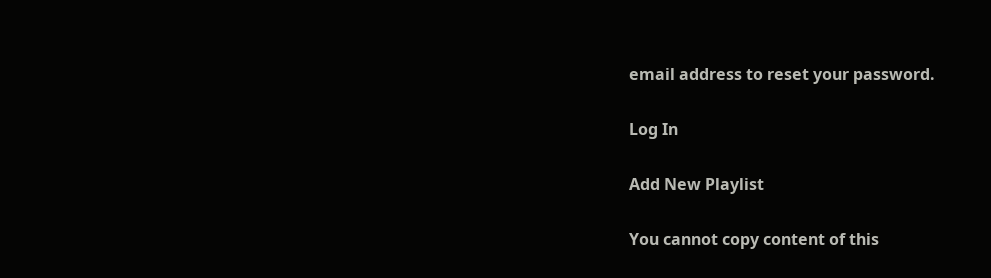email address to reset your password.

Log In

Add New Playlist

You cannot copy content of this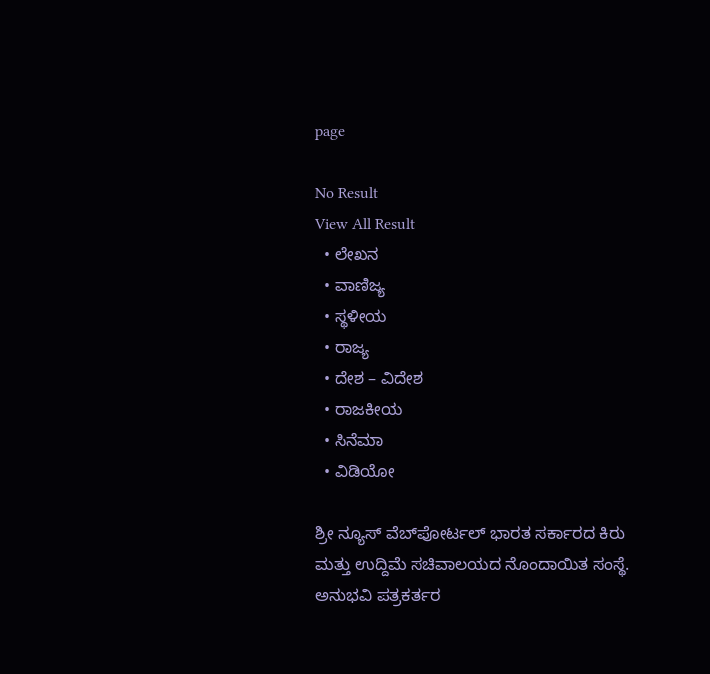page

No Result
View All Result
  • ಲೇಖನ
  • ವಾಣಿಜ್ಯ
  • ಸ್ಥಳೀಯ
  • ರಾಜ್ಯ
  • ದೇಶ – ವಿದೇಶ
  • ರಾಜಕೀಯ
  • ಸಿನೆಮಾ
  • ವಿಡಿಯೋ

ಶ್ರೀ ನ್ಯೂಸ್ ವೆಬ್‌ಪೋರ್ಟಲ್ ಭಾರತ ಸರ್ಕಾರದ ಕಿರು ಮತ್ತು ಉದ್ದಿಮೆ ಸಚಿವಾಲಯದ ನೊಂದಾಯಿತ ಸಂಸ್ಥೆ. ಅನುಭವಿ ಪತ್ರಕರ್ತರ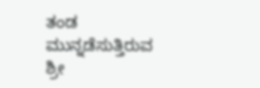ತಂಡ ಮುನ್ನಡೆಸುತ್ತಿರುವ ಶ್ರೀ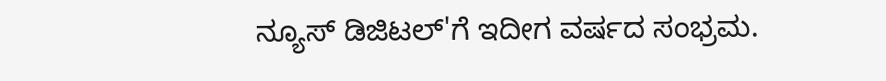ನ್ಯೂಸ್ ಡಿಜಿಟಲ್'ಗೆ ಇದೀಗ ವರ್ಷದ ಸಂಭ್ರಮ.